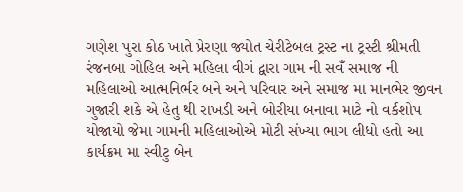ગણેશ પુરા કોઠ ખાતે પ્રેરણા જ્યોત ચેરીટેબલ ટ્રસ્ટ ના ટ્રસ્ટી શ્રીમતી રંજનબા ગોહિલ અને મહિલા વીગં દ્વારા ગામ ની સવઁ સમાજ ની મહિલાઓ આત્મનિર્ભર બને અને પરિવાર અને સમાજ મા માનભેર જીવન ગુજારી શકે એ હેતુ થી રાખડી અને બોરીયા બનાવા માટે નો વર્કશોપ યોજાયો જેમા ગામની મહિલાઓએ મોટી સંખ્યા ભાગ લીધો હતો આ કાર્યક્રમ મા સ્વીટુ બેન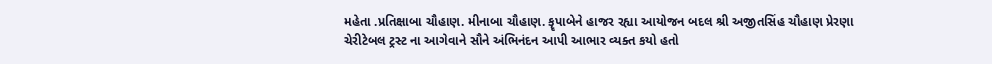મહેતા .પ્રતિક્ષાબા ચૌહાણ. મીનાબા ચૌહાણ. કૄપાબેને હાજર રહ્યા આયોજન બદલ શ્રી અજીતસિંહ ચૌહાણ પ્રેરણા ચેરીટેબલ ટ્રસ્ટ ના આગેવાને સૌને અંભિનંદન આપી આભાર વ્યક્ત કયો હતો